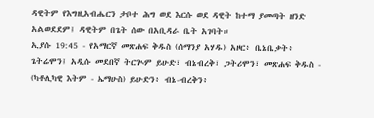ዳዊትም የእግዚአብሔርን ታቦተ ሕግ ወደ እርሱ ወደ ዳዊት ከተማ ያመጣት ዘንድ አልወደደም፤ ዳዊትም በጌት ሰው በአቢዳራ ቤት አገባት።
ኢያሱ 19:45 - የአማርኛ መጽሐፍ ቅዱስ (ሰማንያ አሃዱ) አዞር፥ ቤኔቤቃት፥ ጌትሬሞን፤ አዲሱ መደበኛ ትርጒም ይሁድ፣ ብኔብረቅ፣ ጋትሪሞን፣ መጽሐፍ ቅዱስ - (ካቶሊካዊ እትም - ኤማሁስ) ይሁድን፥ ብኔ-ብረቅን፥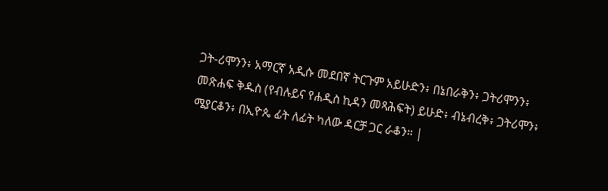ጋት-ሪሞንን፥ አማርኛ አዲሱ መደበኛ ትርጉም አይሁድን፥ በኔበራቅን፥ ጋትሪሞንን፥ መጽሐፍ ቅዱስ (የብሉይና የሐዲስ ኪዳን መጻሕፍት) ይሁድ፥ ብኔብረቅ፥ ጋትሪሞን፥ ሜያርቆን፥ በኢዮጴ ፊት ለፊት ካለው ዳርቻ ጋር ራቆን። |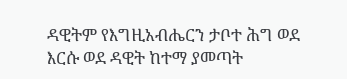ዳዊትም የእግዚአብሔርን ታቦተ ሕግ ወደ እርሱ ወደ ዳዊት ከተማ ያመጣት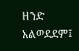ዘንድ አልወደደም፤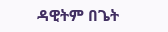ዳዊትም በጌት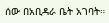ሰው በአቢዳራ ቤት አገባት።